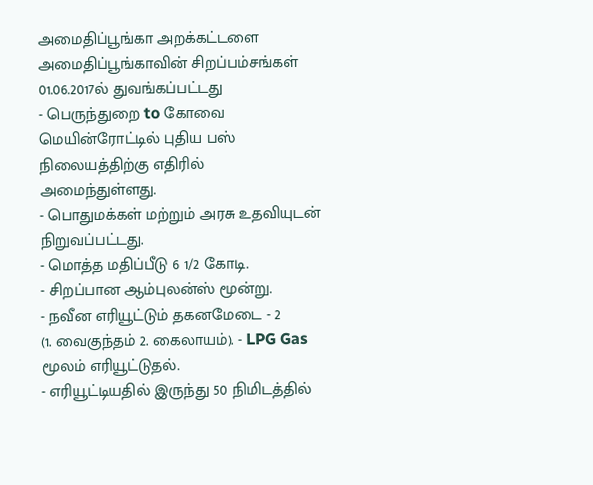அமைதிப்பூங்கா அறக்கட்டளை
அமைதிப்பூங்காவின் சிறப்பம்சங்கள்
01.06.2017ல் துவங்கப்பட்டது
- பெருந்துறை to கோவை மெயின்ரோட்டில் புதிய பஸ் நிலையத்திற்கு எதிரில் அமைந்துள்ளது.
- பொதுமக்கள் மற்றும் அரசு உதவியுடன் நிறுவப்பட்டது.
- மொத்த மதிப்பீடு 6 1/2 கோடி.
- சிறப்பான ஆம்புலன்ஸ் மூன்று.
- நவீன எரியூட்டும் தகனமேடை - 2
(1. வைகுந்தம் 2. கைலாயம்). - LPG Gas மூலம் எரியூட்டுதல்.
- எரியூட்டியதில் இருந்து 50 நிமிடத்தில்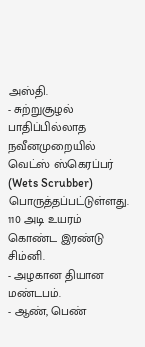அஸ்தி.
- சுற்றுசூழல் பாதிப்பில்லாத நவீனமுறையில் வெட்ஸ் ஸ்கெரப்பர் (Wets Scrubber) பொருத்தப்பட்டுள்ளது. 110 அடி உயரம் கொண்ட இரண்டு சிம்னி.
- அழகான தியான மண்டபம்.
- ஆண், பெண்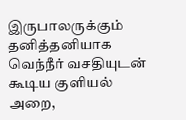இருபாலருக்கும் தனித்தனியாக வெந்நீர் வசதியுடன் கூடிய குளியல் அறை,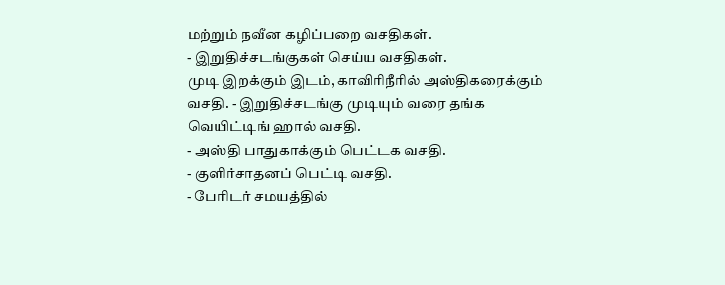மற்றும் நவீன கழிப்பறை வசதிகள்.
- இறுதிச்சடங்குகள் செய்ய வசதிகள்.
முடி இறக்கும் இடம், காவிரிநீரில் அஸ்திகரைக்கும் வசதி. - இறுதிச்சடங்கு முடியும் வரை தங்க வெயிட்டிங் ஹால் வசதி.
- அஸ்தி பாதுகாக்கும் பெட்டக வசதி.
- குளிர்சாதனப் பெட்டி வசதி.
- பேரிடர் சமயத்தில்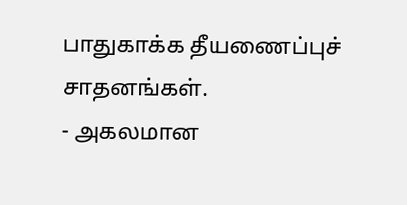பாதுகாக்க தீயணைப்புச் சாதனங்கள்.
- அகலமான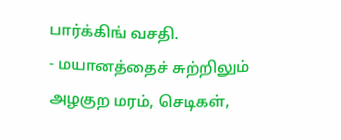பார்க்கிங் வசதி.
- மயானத்தைச் சுற்றிலும் அழகுற மரம், செடிகள்,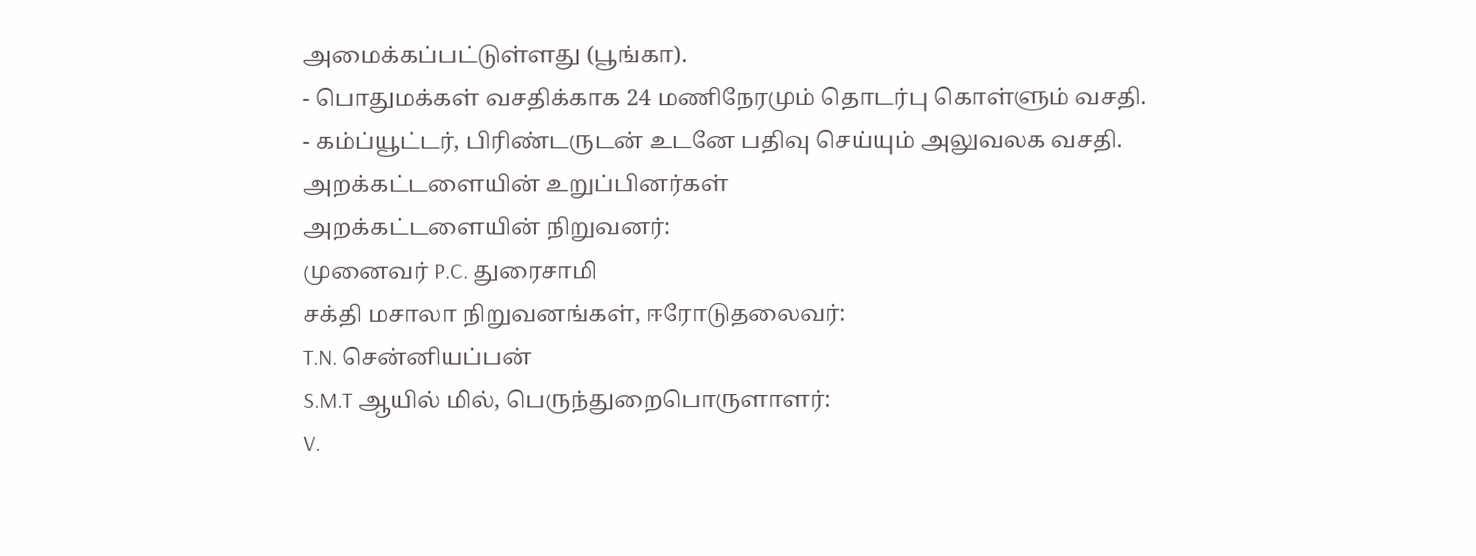அமைக்கப்பட்டுள்ளது (பூங்கா).
- பொதுமக்கள் வசதிக்காக 24 மணிநேரமும் தொடர்பு கொள்ளும் வசதி.
- கம்ப்யூட்டர், பிரிண்டருடன் உடனே பதிவு செய்யும் அலுவலக வசதி.
அறக்கட்டளையின் உறுப்பினர்கள்
அறக்கட்டளையின் நிறுவனர்:
முனைவர் P.C. துரைசாமி
சக்தி மசாலா நிறுவனங்கள், ஈரோடுதலைவர்:
T.N. சென்னியப்பன்
S.M.T ஆயில் மில், பெருந்துறைபொருளாளர்:
V.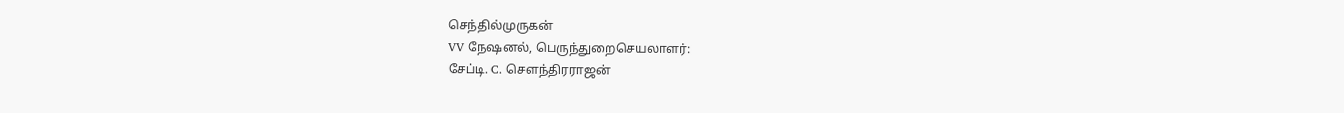செந்தில்முருகன்
VV நேஷனல், பெருந்துறைசெயலாளர்:
சேப்டி. C. சௌந்திரராஜன்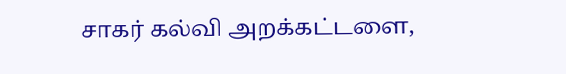சாகர் கல்வி அறக்கட்டளை,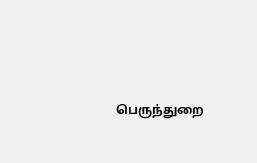பெருந்துறை